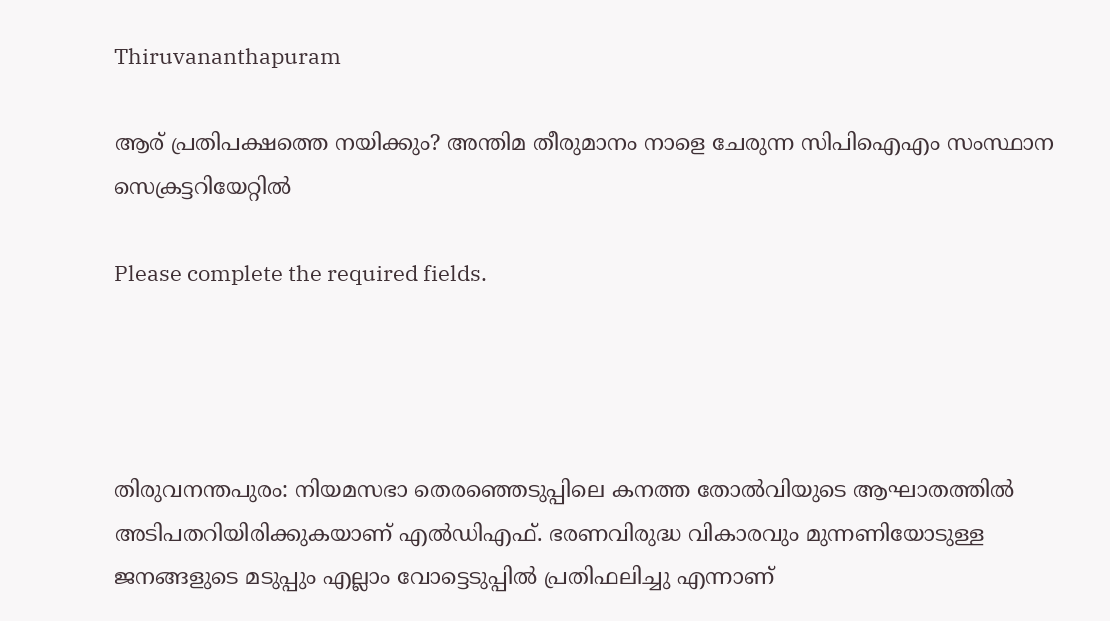Thiruvananthapuram

ആര് പ്രതിപക്ഷത്തെ നയിക്കും? അന്തിമ തീരുമാനം നാളെ ചേരുന്ന സിപിഐഎം സംസ്ഥാന സെക്രട്ടറിയേറ്റിൽ

Please complete the required fields.




തിരുവനന്തപുരം: നിയമസഭാ തെരഞ്ഞെടുപ്പിലെ കനത്ത തോൽവിയുടെ ആഘാതത്തിൽ അടിപതറിയിരിക്കുകയാണ് എൽഡിഎഫ്. ഭരണവിരുദ്ധ വികാരവും മുന്നണിയോടുള്ള ജനങ്ങളുടെ മടുപ്പും എല്ലാം വോട്ടെടുപ്പിൽ പ്രതിഫലിച്ചു എന്നാണ്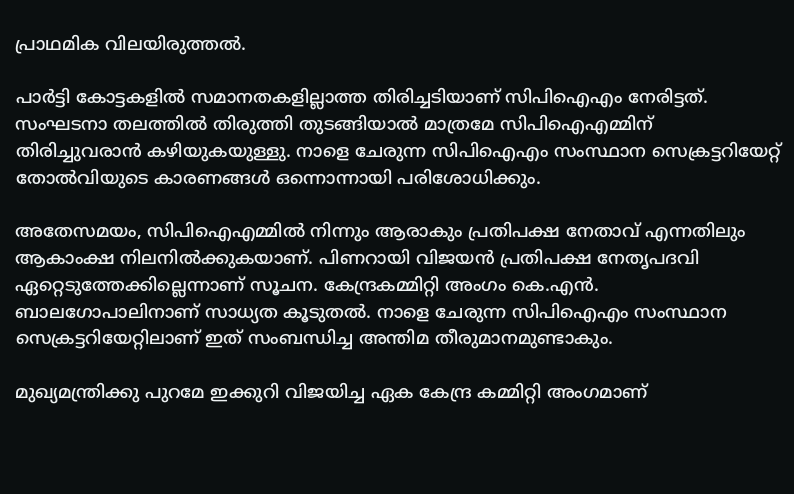പ്രാഥമിക വിലയിരുത്തൽ.

പാർട്ടി കോട്ടകളിൽ സമാനതകളില്ലാത്ത തിരിച്ചടിയാണ് സിപിഐഎം നേരിട്ടത്. സംഘടനാ തലത്തിൽ തിരുത്തി തുടങ്ങിയാൽ മാത്രമേ സിപിഐഎമ്മിന് തിരിച്ചുവരാൻ കഴിയുകയുള്ളു. നാളെ ചേരുന്ന സിപിഐഎം സംസ്ഥാന സെക്രട്ടറിയേറ്റ് തോൽവിയുടെ കാരണങ്ങൾ ഒന്നൊന്നായി പരിശോധിക്കും.

അതേസമയം, സിപിഐഎമ്മിൽ നിന്നും ആരാകും പ്രതിപക്ഷ നേതാവ് എന്നതിലും ആകാംക്ഷ നിലനിൽക്കുകയാണ്. പിണറായി വിജയൻ പ്രതിപക്ഷ നേതൃപദവി ഏറ്റെടുത്തേക്കില്ലെന്നാണ് സൂചന. കേന്ദ്രകമ്മിറ്റി അംഗം കെ.എൻ. ബാലഗോപാലിനാണ് സാധ്യത കൂടുതൽ. നാളെ ചേരുന്ന സിപിഐഎം സംസ്ഥാന സെക്രട്ടറിയേറ്റിലാണ് ഇത് സംബന്ധിച്ച അന്തിമ തീരുമാനമുണ്ടാകും.

മുഖ്യമന്ത്രിക്കു പുറമേ ഇക്കുറി വിജയിച്ച ഏക കേന്ദ്ര കമ്മിറ്റി അംഗമാണ്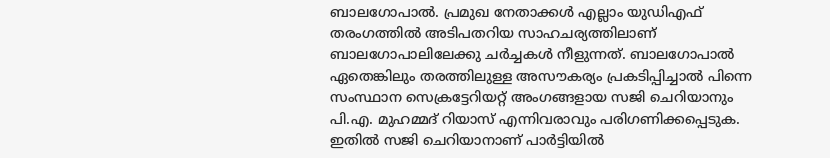ബാലഗോപാല്‍. പ്രമുഖ നേതാക്കള്‍ എല്ലാം യുഡിഎഫ് തരംഗത്തില്‍ അടിപതറിയ സാഹചര്യത്തിലാണ് ബാലഗോപാലിലേക്കു ചര്‍ച്ചകള്‍ നീളുന്നത്. ബാലഗോപാല്‍ ഏതെങ്കിലും തരത്തിലുള്ള അസൗകര്യം പ്രകടിപ്പിച്ചാല്‍ പിന്നെ സംസ്ഥാന സെക്രട്ടേറിയറ്റ് അംഗങ്ങളായ സജി ചെറിയാനും പി.എ. മുഹമ്മദ് റിയാസ് എന്നിവരാവും പരിഗണിക്കപ്പെടുക. ഇതില്‍ സജി ചെറിയാനാണ് പാര്‍ട്ടിയില്‍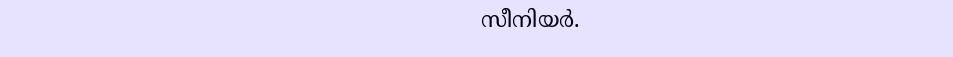സീനിയര്‍.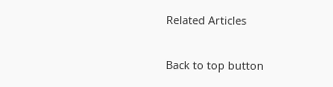Related Articles

Back to top button